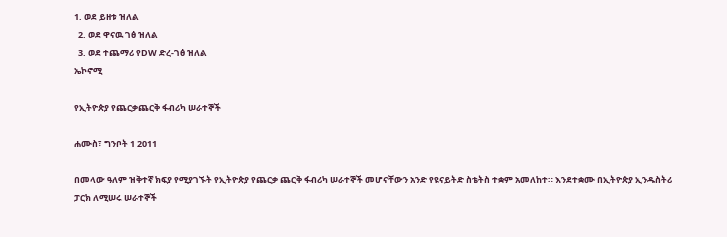1. ወደ ይዘቱ ዝለል
  2. ወደ ዋናዉ ገፅ ዝለል
  3. ወደ ተጨማሪ የDW ድረ-ገፅ ዝለል
ኤኮኖሚ

የኢትዮጵያ የጨርቃጨርቅ ፋብሪካ ሠራተኞች

ሐሙስ፣ ግንቦት 1 2011

በመላው ዓለም ዝቅተኛ ክፍያ የሚያገኙት የኢትዮጵያ የጨርቃ ጨርቅ ፋብሪካ ሠራተኞች መሆናቸውን አንድ የዩናይትድ ስቴትስ ተቋም አመለከተ። እንደተቋሙ በኢትዮጵያ ኢንዱስትሪ ፓርክ ለሚሠሩ ሠራተኞች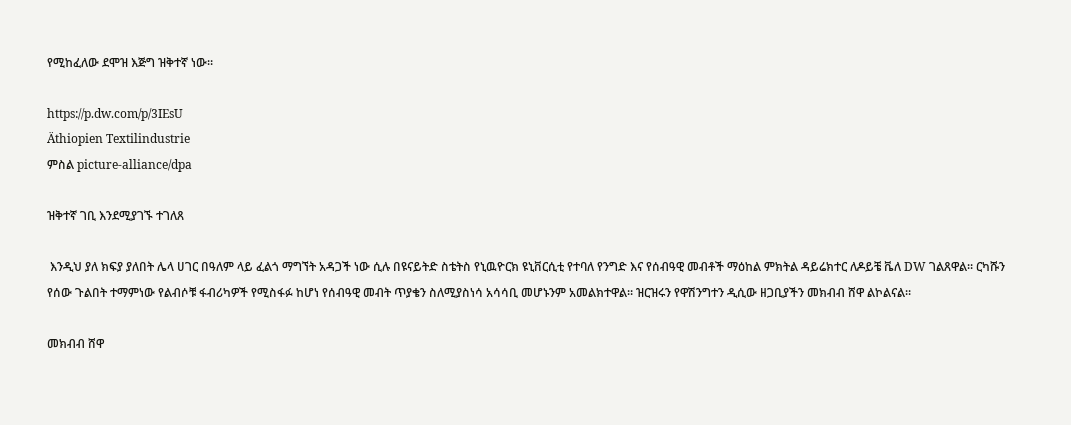የሚከፈለው ደሞዝ እጅግ ዝቅተኛ ነው።

https://p.dw.com/p/3IEsU
Äthiopien Textilindustrie
ምስል picture-alliance/dpa

ዝቅተኛ ገቢ እንደሚያገኙ ተገለጸ

 እንዲህ ያለ ክፍያ ያለበት ሌላ ሀገር በዓለም ላይ ፈልጎ ማግኘት አዳጋች ነው ሲሉ በዩናይትድ ስቴትስ የኒዉዮርክ ዩኒቨርሲቲ የተባለ የንግድ እና የሰብዓዊ መብቶች ማዕከል ምክትል ዳይሬክተር ለዶይቼ ቬለ DW ገልጸዋል። ርካሹን የሰው ጉልበት ተማምነው የልብሶቹ ፋብሪካዎች የሚስፋፉ ከሆነ የሰብዓዊ መብት ጥያቄን ስለሚያስነሳ አሳሳቢ መሆኑንም አመልክተዋል። ዝርዝሩን የዋሽንግተን ዲሲው ዘጋቢያችን መክብብ ሸዋ ልኮልናል።

መክብብ ሸዋ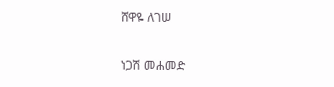ሸዋዬ ለገሠ

ነጋሽ መሐመድ